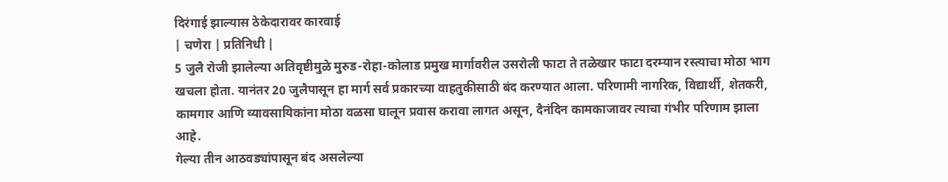दिरंगाई झाल्यास ठेकेदारावर कारवाई
| चणेरा | प्रतिनिधी |
5 जुलै रोजी झालेल्या अतिवृष्टीमुळे मुरुड-रोहा-कोलाड प्रमुख मार्गावरील उसरोली फाटा ते तळेखार फाटा दरम्यान रस्त्याचा मोठा भाग खचला होता. यानंतर 20 जुलैपासून हा मार्ग सर्व प्रकारच्या वाहतुकीसाठी बंद करण्यात आला. परिणामी नागरिक, विद्यार्थी, शेतकरी, कामगार आणि व्यावसायिकांना मोठा वळसा घालून प्रवास करावा लागत असून, दैनंदिन कामकाजावर त्याचा गंभीर परिणाम झाला आहे.
गेल्या तीन आठवड्यांपासून बंद असलेल्या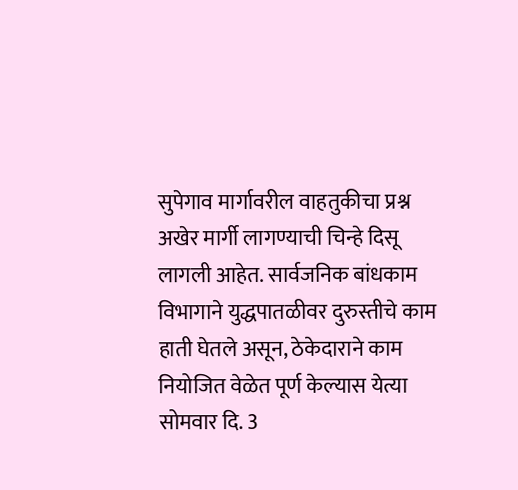सुपेगाव मार्गावरील वाहतुकीचा प्रश्न अखेर मार्गी लागण्याची चिन्हे दिसू लागली आहेत. सार्वजनिक बांधकाम विभागाने युद्धपातळीवर दुरुस्तीचे काम हाती घेतले असून, ठेकेदाराने काम नियोजित वेळेत पूर्ण केल्यास येत्या सोमवार दि. 3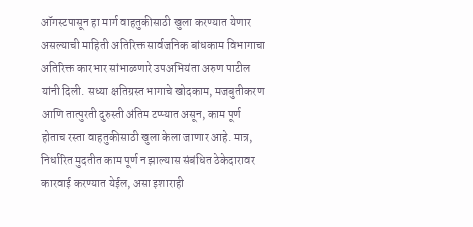ऑगस्टपासून हा मार्ग वाहतुकीसाठी खुला करण्यात येणार असल्याची माहिती अतिरिक्त सार्वजनिक बांधकाम विभागाचा अतिरिक्त कारभार सांभाळणारे उपअभियंता अरुण पाटील यांनी दिली. सध्या क्षतिग्रस्त भागाचे खोदकाम, मजबुतीकरण आणि तात्पुरती दुरुस्ती अंतिम टप्प्यात असून, काम पूर्ण होताच रस्ता वाहतुकीसाठी खुला केला जाणार आहे. मात्र, निर्धारित मुदतीत काम पूर्ण न झाल्यास संबंधित ठेकेदारावर कारवाई करण्यात येईल, असा इशाराही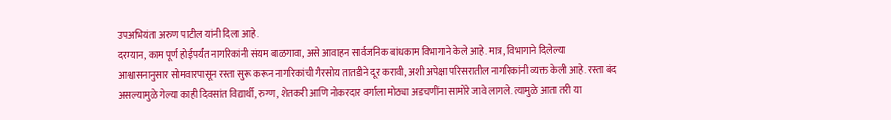उपअभियंता अरुण पाटील यांनी दिला आहे.
दरम्यान, काम पूर्ण होईपर्यंत नागरिकांनी संयम बाळगावा, असे आवाहन सार्वजनिक बांधकाम विभागाने केले आहे. मात्र, विभागाने दिलेल्या आश्वासनानुसार सोमवारपासून रस्ता सुरू करून नागरिकांची गैरसोय तातडीने दूर करावी, अशी अपेक्षा परिसरातील नागरिकांनी व्यक्त केली आहे. रस्ता बंद असल्यामुळे गेल्या काही दिवसांत विद्यार्थी, रुग्ण, शेतकरी आणि नोकरदार वर्गाला मोठ्या अडचणींना सामोरे जावे लागले. त्यामुळे आता तरी या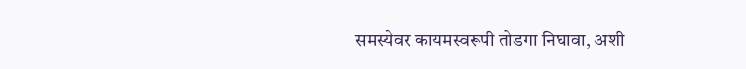समस्येवर कायमस्वरूपी तोडगा निघावा, अशी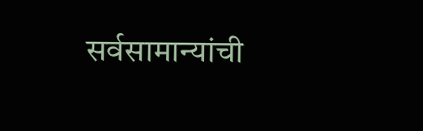सर्वसामान्यांची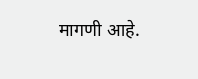मागणी आहे.